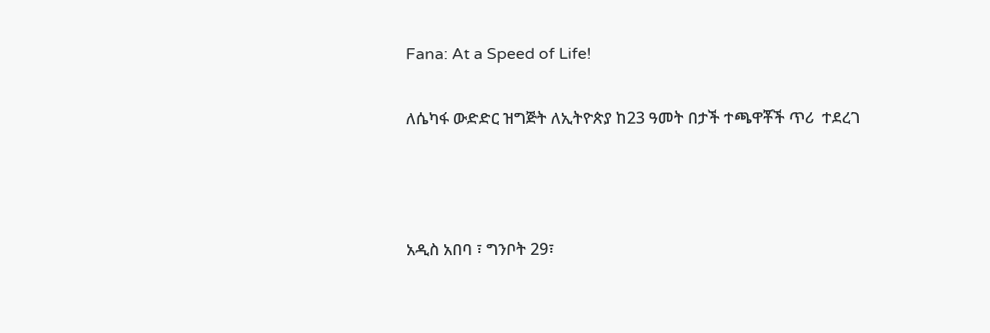Fana: At a Speed of Life!

ለሴካፋ ውድድር ዝግጅት ለኢትዮጵያ ከ23 ዓመት በታች ተጫዋቾች ጥሪ  ተደረገ



አዲስ አበባ ፣ ግንቦት 29፣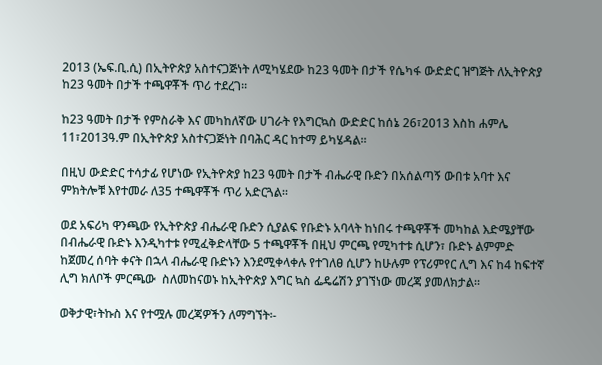2013 (ኤፍ.ቢ.ሲ) በኢትዮጵያ አስተናጋጅነት ለሚካሄደው ከ23 ዓመት በታች የሴካፋ ውድድር ዝግጅት ለኢትዮጵያ ከ23 ዓመት በታች ተጫዋቾች ጥሪ ተደረገ።

ከ23 ዓመት በታች የምስራቅ እና መካከለኛው ሀገራት የእግርኳስ ውድድር ከሰኔ 26፣2013 እስከ ሐምሌ 11፣2013ዓ.ም በኢትዮጵያ አስተናጋጅነት በባሕር ዳር ከተማ ይካሄዳል።

በዚህ ውድድር ተሳታፊ የሆነው የኢትዮጵያ ከ23 ዓመት በታች ብሔራዊ ቡድን በአሰልጣኝ ውበቱ አባተ እና ምክትሎቹ እየተመራ ለ35 ተጫዋቾች ጥሪ አድርጓል።

ወደ አፍሪካ ዋንጫው የኢትዮጵያ ብሔራዊ ቡድን ሲያልፍ የቡድኑ አባላት ከነበሩ ተጫዋቾች መካከል እድሜያቸው በብሔራዊ ቡድኑ እንዲካተቱ የሚፈቅድላቸው 5 ተጫዋቾች በዚህ ምርጫ የሚካተቱ ሲሆን፣ ቡድኑ ልምምድ ከጀመረ ሰባት ቀናት በኋላ ብሔራዊ ቡድኑን እንደሚቀላቀሉ የተገለፀ ሲሆን ከሁሉም የፕሪምየር ሊግ እና ከ4 ከፍተኛ ሊግ ክለቦች ምርጫው  ስለመከናወኑ ከኢትዮጵያ እግር ኳስ ፌዴሬሽን ያገኘነው መረጃ ያመለክታል።

ወቅታዊ፣ትኩስ እና የተሟሉ መረጃዎችን ለማግኘት፡-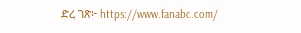ድረ ገጽ፦ https://www.fanabc.com/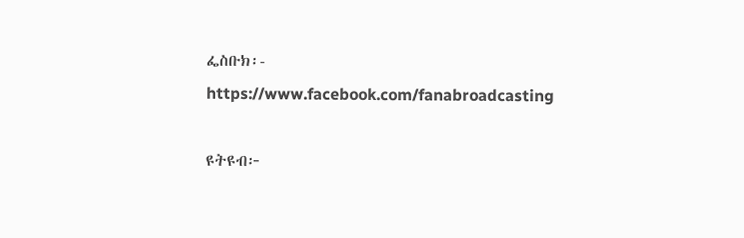ፌስቡክ፡- https://www.facebook.com/fanabroadcasting

ዩትዩብ፦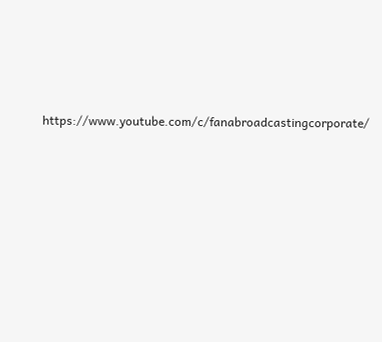https://www.youtube.com/c/fanabroadcastingcorporate/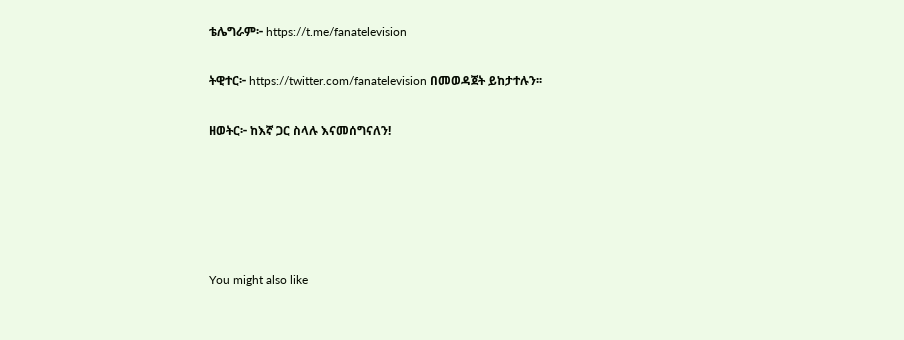ቴሌግራም፦ https://t.me/fanatelevision

ትዊተር፦ https://twitter.com/fanatelevision በመወዳጀት ይከታተሉን፡፡

ዘወትር፦ ከእኛ ጋር ስላሉ እናመሰግናለን!





You might also like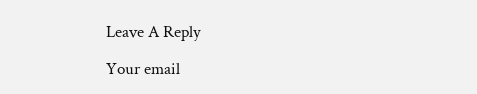Leave A Reply

Your email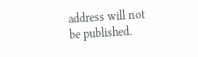address will not be published.